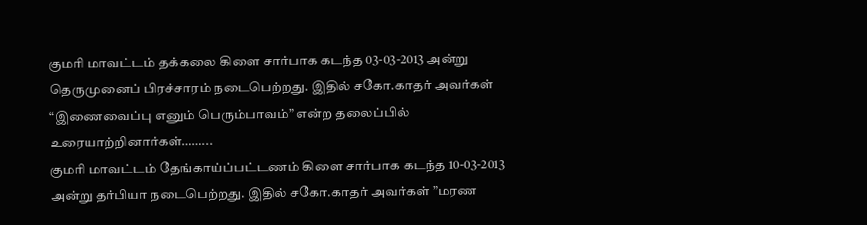குமரி மாவட்டம் தக்கலை கிளை சார்பாக கடந்த 03-03-2013 அன்று தெருமுனைப் பிரச்சாரம் நடைபெற்றது. இதில் சகோ.காதர் அவர்கள் “இணைவைப்பு எனும் பெரும்பாவம்” என்ற தலைப்பில் உரையாற்றினார்கள்……...
குமரி மாவட்டம் தேங்காய்ப்பட்டணம் கிளை சார்பாக கடந்த 10-03-2013 அன்று தர்பியா நடைபெற்றது. இதில் சகோ.காதர் அவர்கள் ”மரண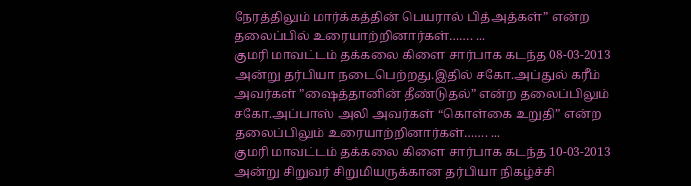நேரத்திலும் மார்க்கத்தின் பெயரால் பித்அத்கள்” என்ற தலைப்பில் உரையாற்றினார்கள்……. ...
குமரி மாவட்டம் தக்கலை கிளை சார்பாக கடந்த 08-03-2013 அன்று தர்பியா நடைபெற்றது.இதில் சகோ.அப்துல் கரீம் அவர்கள் ”ஷைத்தானின் தீண்டுதல்” என்ற தலைப்பிலும் சகோ.அப்பாஸ் அலி அவர்கள் “கொள்கை உறுதி” என்ற தலைப்பிலும் உரையாற்றினார்கள்……. ...
குமரி மாவட்டம் தக்கலை கிளை சார்பாக கடந்த 10-03-2013 அன்று சிறுவர் சிறுமியருக்கான தர்பியா நிகழ்ச்சி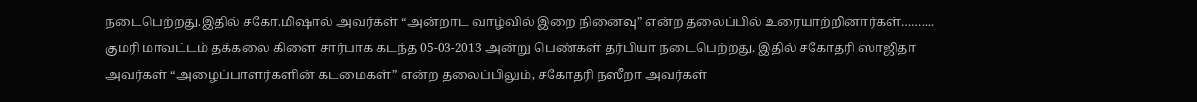நடைபெற்றது.இதில் சகோ.மிஷால் அவர்கள் “அன்றாட வாழ்வில் இறை நினைவு” என்ற தலைப்பில் உரையாற்றினார்கள்……....
குமரி மாவட்டம் தக்கலை கிளை சார்பாக கடந்த 05-03-2013 அன்று பெண்கள் தர்பியா நடைபெற்றது. இதில் சகோதரி ஸாஜிதா அவர்கள் “அழைப்பாளர்களின் கடமைகள்” என்ற தலைப்பிலும், சகோதரி நஸீறா அவர்கள்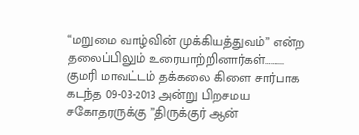“மறுமை வாழ்வின் முக்கியத்துவம்” என்ற தலைப்பிலும் உரையாற்றினார்கள்……....
குமரி மாவட்டம் தக்கலை கிளை சார்பாக கடந்த 09-03-2013 அன்று பிறசமய சகோதரருக்கு ”திருக்குர் ஆன்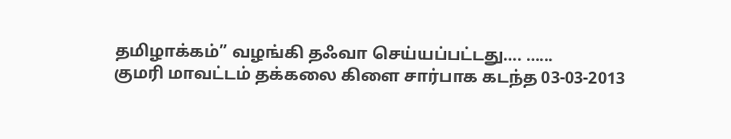தமிழாக்கம்” வழங்கி தஃவா செய்யப்பட்டது…. …...
குமரி மாவட்டம் தக்கலை கிளை சார்பாக கடந்த 03-03-2013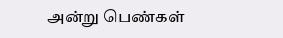அன்று பெண்கள்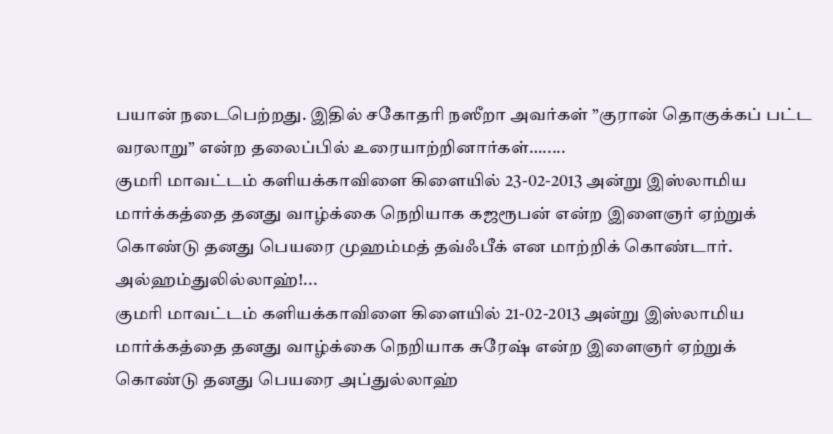பயான் நடைபெற்றது. இதில் சகோதரி நஸீறா அவர்கள் ”குரான் தொகுக்கப் பட்ட வரலாறு” என்ற தலைப்பில் உரையாற்றினார்கள்….....
குமரி மாவட்டம் களியக்காவிளை கிளையில் 23-02-2013 அன்று இஸ்லாமிய மார்க்கத்தை தனது வாழ்க்கை நெறியாக கஜரூபன் என்ற இளைஞர் ஏற்றுக் கொண்டு தனது பெயரை முஹம்மத் தவ்ஃபீக் என மாற்றிக் கொண்டார். அல்ஹம்துலில்லாஹ்!...
குமரி மாவட்டம் களியக்காவிளை கிளையில் 21-02-2013 அன்று இஸ்லாமிய மார்க்கத்தை தனது வாழ்க்கை நெறியாக சுரேஷ் என்ற இளைஞர் ஏற்றுக் கொண்டு தனது பெயரை அப்துல்லாஹ்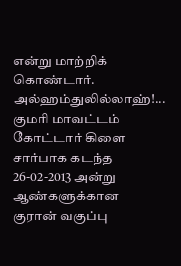என்று மாற்றிக் கொண்டார். அல்ஹம்துலில்லாஹ்!...
குமரி மாவட்டம் கோட்டார் கிளை சார்பாக கடந்த 26-02-2013 அன்று ஆண்களுக்கான குரான் வகுப்பு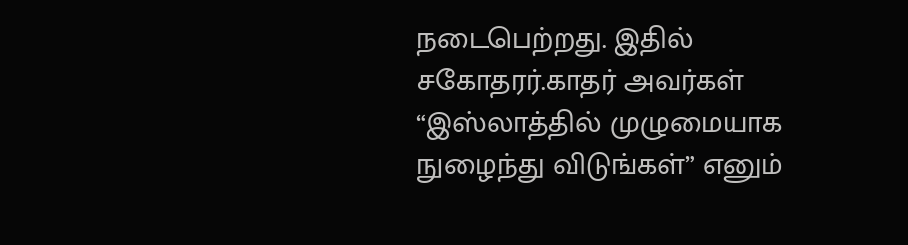நடைபெற்றது. இதில் சகோதரர்.காதர் அவர்கள் “இஸ்லாத்தில் முழுமையாக நுழைந்து விடுங்கள்” எனும்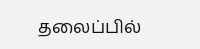தலைப்பில்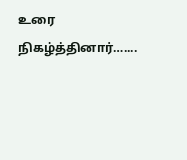உரை நிகழ்த்தினார்…....